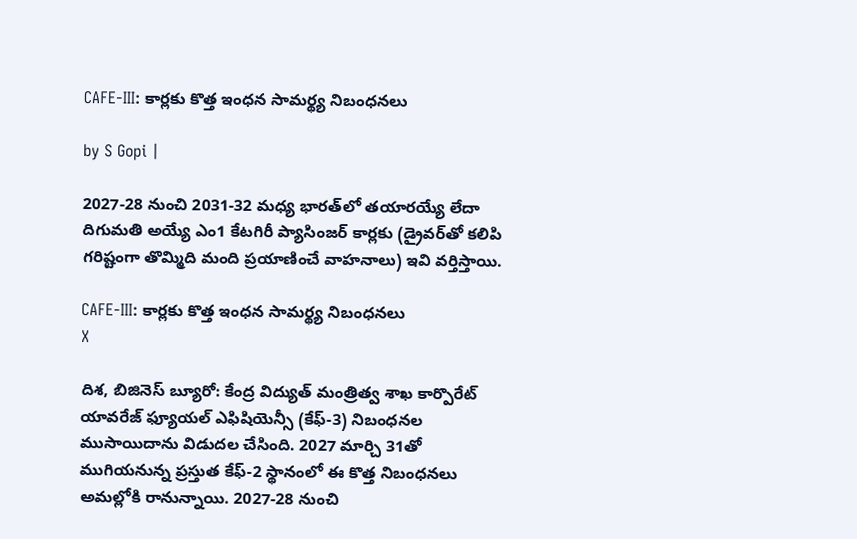CAFE-III: కార్లకు కొత్త ఇంధన సామర్థ్య నిబంధనలు

by S Gopi |

2027-28 నుంచి 2031-32 మధ్య భారత్‌లో తయారయ్యే లేదా దిగుమతి అయ్యే ఎం1 కేటగిరీ ప్యాసింజర్ కార్లకు (డ్రైవర్‌తో కలిపి గరిష్టంగా తొమ్మిది మంది ప్రయాణించే వాహనాలు) ఇవి వర్తిస్తాయి.

CAFE-III: కార్లకు కొత్త ఇంధన సామర్థ్య నిబంధనలు
X

దిశ, బిజినెస్ బ్యూరో: కేంద్ర విద్యుత్ మంత్రిత్వ శాఖ కార్పొరేట్ యావరేజ్ ఫ్యూయల్ ఎఫిషియెన్సీ (కేఫ్-3) నిబంధనల ముసాయిదాను విడుదల చేసింది. 2027 మార్చి 31తో ముగియనున్న ప్రస్తుత కేఫ్-2 స్థానంలో ఈ కొత్త నిబంధనలు అమల్లోకి రానున్నాయి. 2027-28 నుంచి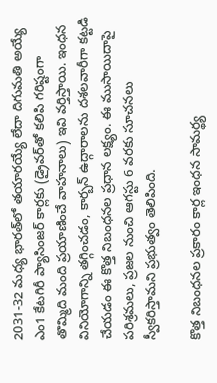2031-32 మధ్య భారత్‌లో తయారయ్యే లేదా దిగుమతి అయ్యే ఎం1 కేటగిరీ ప్యాసింజర్ కార్లకు (డ్రైవర్‌తో కలిపి గరిష్టంగా తొమ్మిది మంది ప్రయాణించే వాహనాలు) ఇవి వర్తిస్తాయి. ఇంధన వినియోగాన్ని తగ్గించడం, కార్బన్ ఉద్గారాలను దశలవారీగా కట్టడి చేయడం ఈ కొత్త నిబంధనల ప్రధాన లక్ష్యం. ఈ ముసాయిదాపై పరిశ్రమలు, ప్రజల నుంచి ఆగస్టు 6 వరకు సూచనలు స్వీకరిస్తామని ప్రభుత్వం తెలిపింది.

కొత్త నిబంధనల ప్రకారం కార్ల ఇంధన సామర్థ్య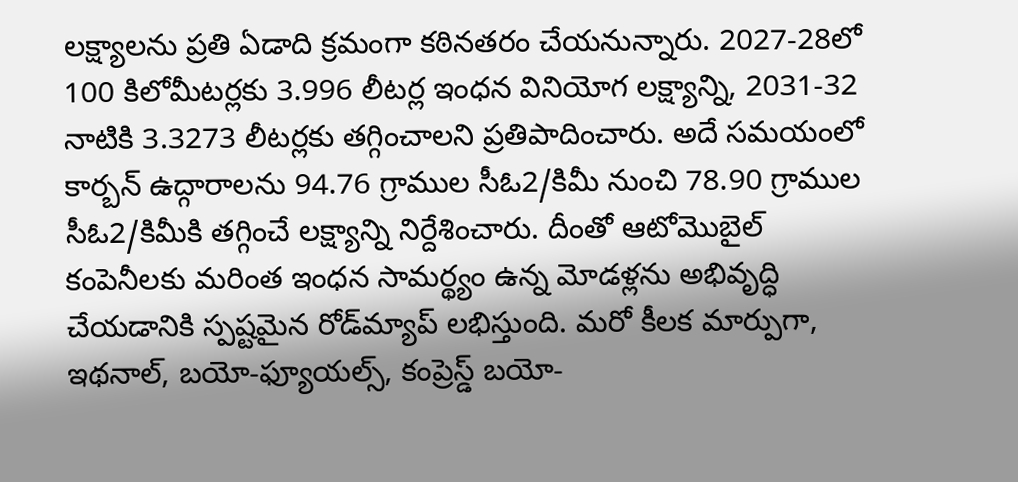లక్ష్యాలను ప్రతి ఏడాది క్రమంగా కఠినతరం చేయనున్నారు. 2027-28లో 100 కిలోమీటర్లకు 3.996 లీటర్ల ఇంధన వినియోగ లక్ష్యాన్ని, 2031-32 నాటికి 3.3273 లీటర్లకు తగ్గించాలని ప్రతిపాదించారు. అదే సమయంలో కార్బన్ ఉద్గారాలను 94.76 గ్రాముల సీఓ2/కిమీ నుంచి 78.90 గ్రాముల సీఓ2/కిమీకి తగ్గించే లక్ష్యాన్ని నిర్దేశించారు. దీంతో ఆటోమొబైల్ కంపెనీలకు మరింత ఇంధన సామర్థ్యం ఉన్న మోడళ్లను అభివృద్ధి చేయడానికి స్పష్టమైన రోడ్‌మ్యాప్ లభిస్తుంది. మరో కీలక మార్పుగా, ఇథనాల్, బయో-ఫ్యూయల్స్, కంప్రెస్డ్ బయో-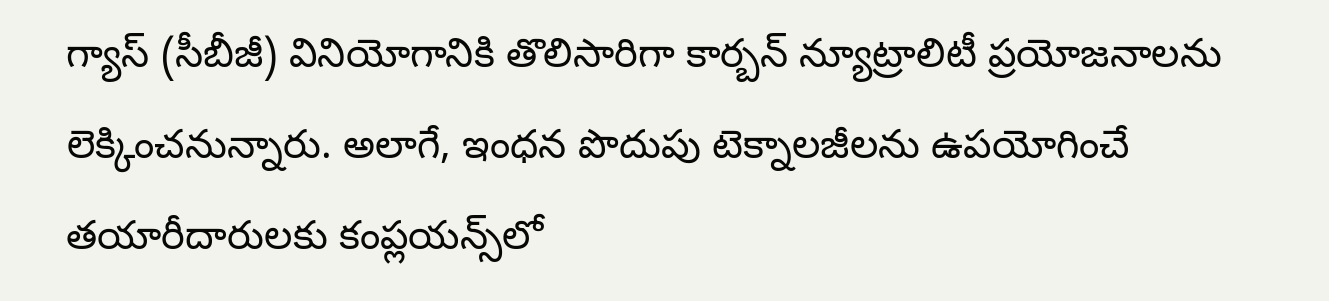గ్యాస్ (సీబీజీ) వినియోగానికి తొలిసారిగా కార్బన్ న్యూట్రాలిటీ ప్రయోజనాలను లెక్కించనున్నారు. అలాగే, ఇంధన పొదుపు టెక్నాలజీలను ఉపయోగించే తయారీదారులకు కంప్లయన్స్‌లో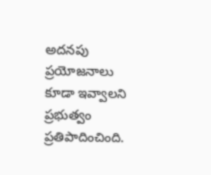అదనపు ప్రయోజనాలు కూడా ఇవ్వాలని ప్రభుత్వం ప్రతిపాదించింది.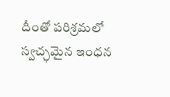దీంతో పరిశ్రమలో స్వచ్ఛమైన ఇంధన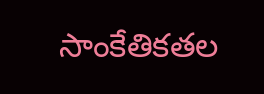సాంకేతికతల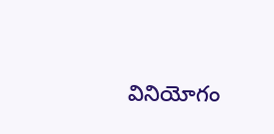వినియోగం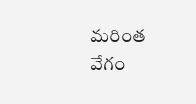మరింత వేగం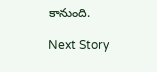కానుంది.

Next Story